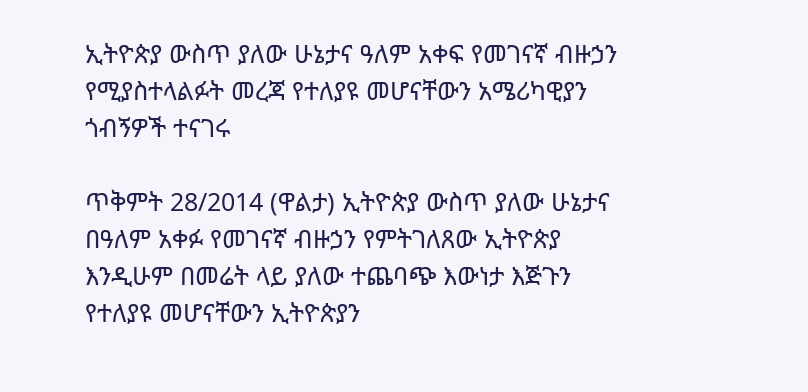ኢትዮጵያ ውስጥ ያለው ሁኔታና ዓለም አቀፍ የመገናኛ ብዙኃን የሚያስተላልፉት መረጃ የተለያዩ መሆናቸውን አሜሪካዊያን ጎብኝዎች ተናገሩ

ጥቅምት 28/2014 (ዋልታ) ኢትዮጵያ ውስጥ ያለው ሁኔታና በዓለም አቀፉ የመገናኛ ብዙኃን የምትገለጸው ኢትዮጵያ እንዲሁም በመሬት ላይ ያለው ተጨባጭ እውነታ እጅጉን የተለያዩ መሆናቸውን ኢትዮጵያን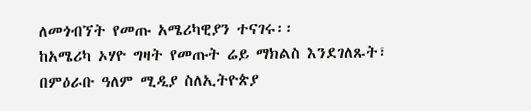ለመጎብኘት የመጡ አሜሪካዊያን ተናገሩ፡፡
ከአሜሪካ ኦሃዮ ግዛት የመጡት ሬይ ማክልስ እንደገለጹት፣ በምዕራቡ ዓለም ሚዲያ ስለኢትዮጵያ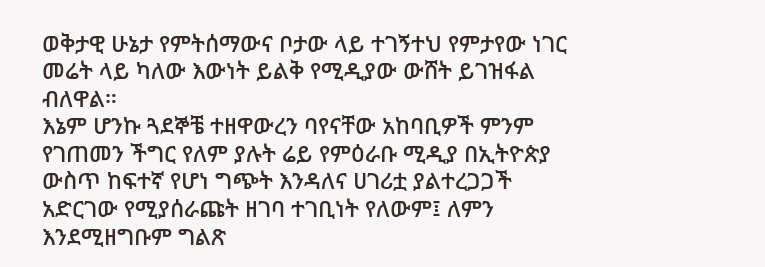ወቅታዊ ሁኔታ የምትሰማውና ቦታው ላይ ተገኝተህ የምታየው ነገር መሬት ላይ ካለው እውነት ይልቅ የሚዲያው ውሸት ይገዝፋል ብለዋል።
እኔም ሆንኩ ጓደኞቼ ተዘዋውረን ባየናቸው አከባቢዎች ምንም የገጠመን ችግር የለም ያሉት ሬይ የምዕራቡ ሚዲያ በኢትዮጵያ ውስጥ ከፍተኛ የሆነ ግጭት እንዳለና ሀገሪቷ ያልተረጋጋች አድርገው የሚያሰራጩት ዘገባ ተገቢነት የለውም፤ ለምን እንደሚዘግቡም ግልጽ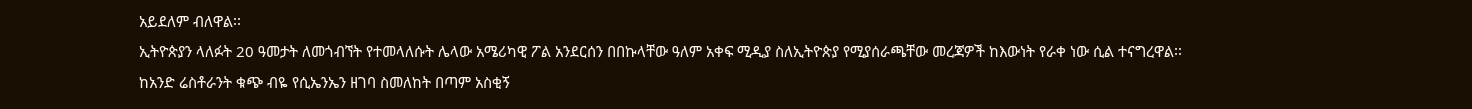አይደለም ብለዋል፡፡
ኢትዮጵያን ላለፉት 20 ዓመታት ለመጎብኘት የተመላለሱት ሌላው አሜሪካዊ ፖል አንደርሰን በበኩላቸው ዓለም አቀፍ ሚዲያ ስለኢትዮጵያ የሚያሰራጫቸው መረጃዎች ከእውነት የራቀ ነው ሲል ተናግረዋል፡፡
ከአንድ ሬስቶራንት ቁጭ ብዬ የሲኤንኤን ዘገባ ስመለከት በጣም አስቂኝ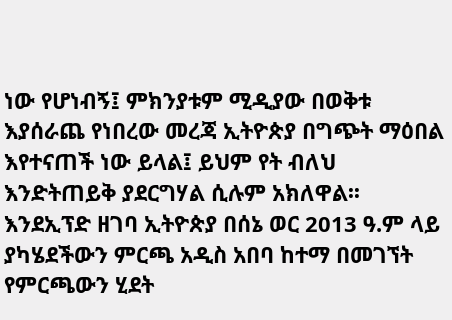ነው የሆነብኝ፤ ምክንያቱም ሚዲያው በወቅቱ እያሰራጨ የነበረው መረጃ ኢትዮጵያ በግጭት ማዕበል እየተናጠች ነው ይላል፤ ይህም የት ብለህ እንድትጠይቅ ያደርግሃል ሲሉም አክለዋል፡፡
እንደኢፕድ ዘገባ ኢትዮጵያ በሰኔ ወር 2013 ዓ.ም ላይ ያካሄደችውን ምርጫ አዲስ አበባ ከተማ በመገኘት የምርጫውን ሂደት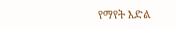የማየት እድል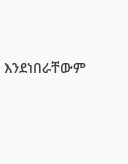እንደነበራቸውም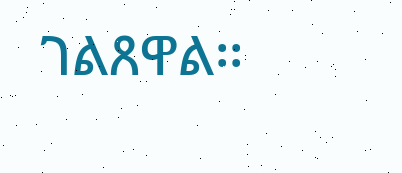ገልጸዋል፡፡